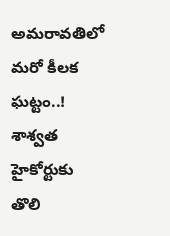అమరావతిలో మరో కీలక ఘట్టం..! శాశ్వత హైకోర్టుకు తొలి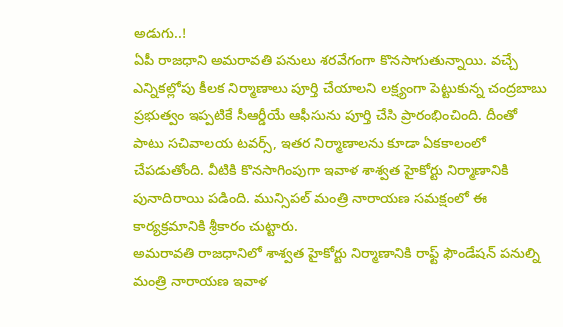అడుగు..!
ఏపీ రాజధాని అమరావతి పనులు శరవేగంగా కొనసాగుతున్నాయి. వచ్చే ఎన్నికల్లోపు కీలక నిర్మాణాలు పూర్తి చేయాలని లక్ష్యంగా పెట్టుకున్న చంద్రబాబు ప్రభుత్వం ఇప్పటికే సీఆర్డీయే ఆఫీసును పూర్తి చేసి ప్రారంభించింది. దీంతో పాటు సచివాలయ టవర్స్, ఇతర నిర్మాణాలను కూడా ఏకకాలంలో చేపడుతోంది. వీటికి కొనసాగింపుగా ఇవాళ శాశ్వత హైకోర్టు నిర్మాణానికి పునాదిరాయి పడింది. మున్సిపల్ మంత్రి నారాయణ సమక్షంలో ఈ కార్యక్రమానికి శ్రీకారం చుట్టారు.
అమరావతి రాజధానిలో శాశ్వత హైకోర్టు నిర్మాణానికి రాఫ్ట్ ఫౌండేషన్ పనుల్ని మంత్రి నారాయణ ఇవాళ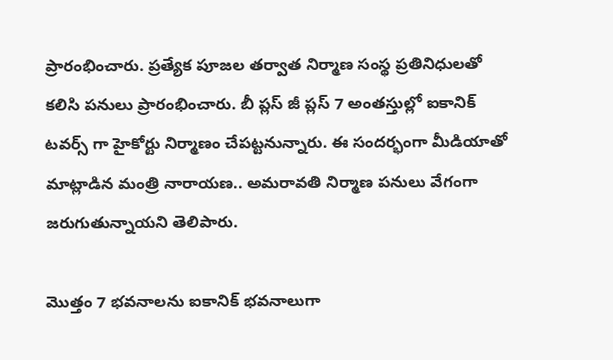ప్రారంభించారు. ప్రత్యేక పూజల తర్వాత నిర్మాణ సంస్థ ప్రతినిధులతో కలిసి పనులు ప్రారంభించారు. బీ ప్లస్ జీ ప్లస్ 7 అంతస్తుల్లో ఐకానిక్ టవర్స్ గా హైకోర్టు నిర్మాణం చేపట్టనున్నారు. ఈ సందర్భంగా మీడియాతో మాట్లాడిన మంత్రి నారాయణ.. అమరావతి నిర్మాణ పనులు వేగంగా జరుగుతున్నాయని తెలిపారు.

మొత్తం 7 భవనాలను ఐకానిక్ భవనాలుగా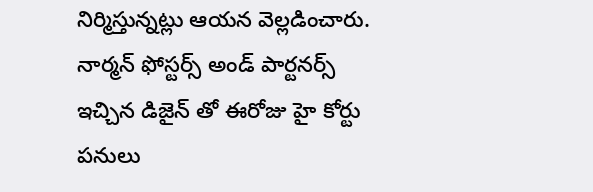నిర్మిస్తున్నట్లు ఆయన వెల్లడించారు. నార్మన్ ఫోస్టర్స్ అండ్ పార్టనర్స్ ఇచ్చిన డిజైన్ తో ఈరోజు హై కోర్టు పనులు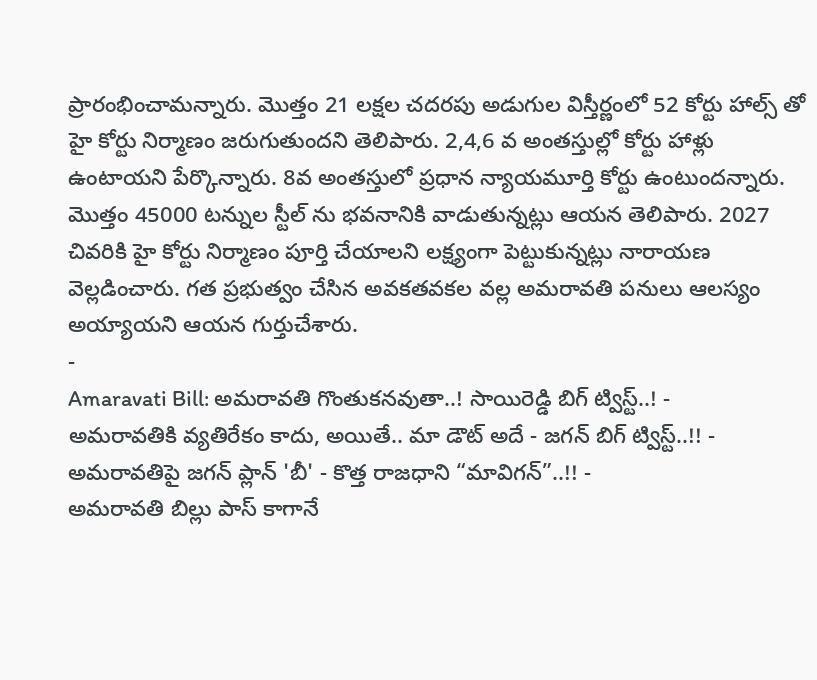ప్రారంభించామన్నారు. మొత్తం 21 లక్షల చదరపు అడుగుల విస్తీర్ణంలో 52 కోర్టు హాల్స్ తో హై కోర్టు నిర్మాణం జరుగుతుందని తెలిపారు. 2,4,6 వ అంతస్తుల్లో కోర్టు హాళ్లు ఉంటాయని పేర్కొన్నారు. 8వ అంతస్తులో ప్రధాన న్యాయమూర్తి కోర్టు ఉంటుందన్నారు. మొత్తం 45000 టన్నుల స్టీల్ ను భవనానికి వాడుతున్నట్లు ఆయన తెలిపారు. 2027 చివరికి హై కోర్టు నిర్మాణం పూర్తి చేయాలని లక్ష్యంగా పెట్టుకున్నట్లు నారాయణ వెల్లడించారు. గత ప్రభుత్వం చేసిన అవకతవకల వల్ల అమరావతి పనులు ఆలస్యం అయ్యాయని ఆయన గుర్తుచేశారు.
-
Amaravati Bill: అమరావతి గొంతుకనవుతా..! సాయిరెడ్డి బిగ్ ట్విస్ట్..! -
అమరావతికి వ్యతిరేకం కాదు, అయితే.. మా డౌట్ అదే - జగన్ బిగ్ ట్విస్ట్..!! -
అమరావతిపై జగన్ ప్లాన్ 'బీ' - కొత్త రాజధాని “మావిగన్”..!! -
అమరావతి బిల్లు పాస్ కాగానే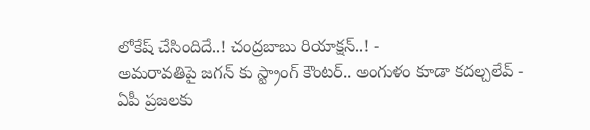లోకేష్ చేసిందిదే..! చంద్రబాబు రియాక్షన్..! -
అమరావతిపై జగన్ కు స్ట్రాంగ్ కౌంటర్.. అంగుళం కూడా కదల్చలేవ్ -
ఏపీ ప్రజలకు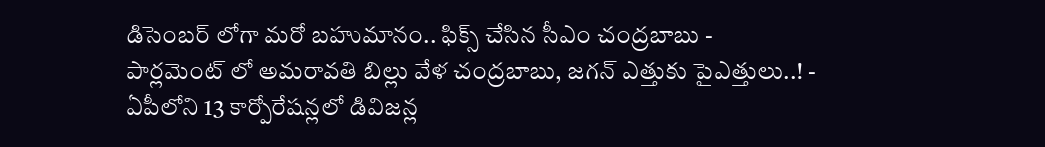డిసెంబర్ లోగా మరో బహుమానం.. ఫిక్స్ చేసిన సీఎం చంద్రబాబు -
పార్లమెంట్ లో అమరావతి బిల్లు వేళ చంద్రబాబు, జగన్ ఎత్తుకు పైఎత్తులు..! -
ఏపీలోని 13 కార్పోరేషన్లలో డివిజన్ల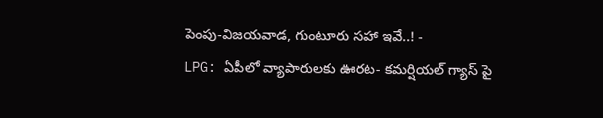పెంపు-విజయవాడ, గుంటూరు సహా ఇవే..! -
LPG: ఏపీలో వ్యాపారులకు ఊరట- కమర్షియల్ గ్యాస్ పై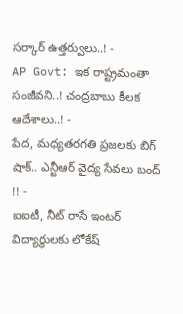సర్కార్ ఉత్తర్వులు..! -
AP Govt: ఇక రాష్ట్రమంతా సంజీవని..! చంద్రబాబు కీలక ఆదేశాలు..! -
పేద, మధ్యతరగతి ప్రజలకు బిగ్ షాక్.. ఎన్టీఆర్ వైద్య సేవలు బంద్ !! -
ఐఐటీ, నీట్ రాసే ఇంటర్ విద్యార్థులకు లోకేష్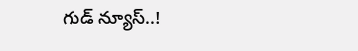గుడ్ న్యూస్..!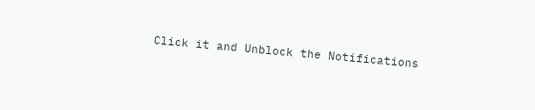Click it and Unblock the Notifications